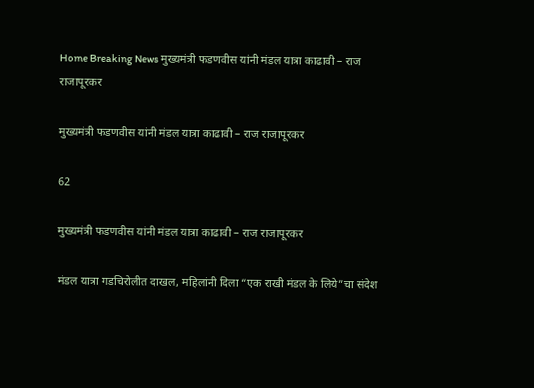Home Breaking News मुख्यमंत्री फडणवीस यांनी मंडल यात्रा काढावी – राज राजापूरकर

मुख्यमंत्री फडणवीस यांनी मंडल यात्रा काढावी – राज राजापूरकर

62

मुख्यमंत्री फडणवीस यांनी मंडल यात्रा काढावी – राज राजापूरकर

मंडल यात्रा गडचिरोलीत दाखल, महिलांनी दिला “एक राखी मंडल के लिये”चा संदेश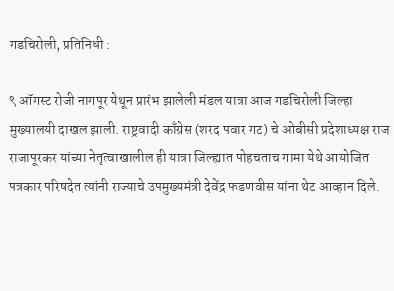गडचिरोली, प्रतिनिधी :

९ ऑगस्ट रोजी नागपूर येथून प्रारंभ झालेली मंडल यात्रा आज गडचिरोली जिल्हा मुख्यालयी दाखल झाली. राष्ट्रवादी काँग्रेस (शरद पवार गट) चे ओबीसी प्रदेशाध्यक्ष राज राजापूरकर यांच्या नेतृत्वाखालील ही यात्रा जिल्ह्यात पोहचताच गामा येथे आयोजित पत्रकार परिषदेत त्यांनी राज्याचे उपमुख्यमंत्री देवेंद्र फडणवीस यांना थेट आव्हान दिले.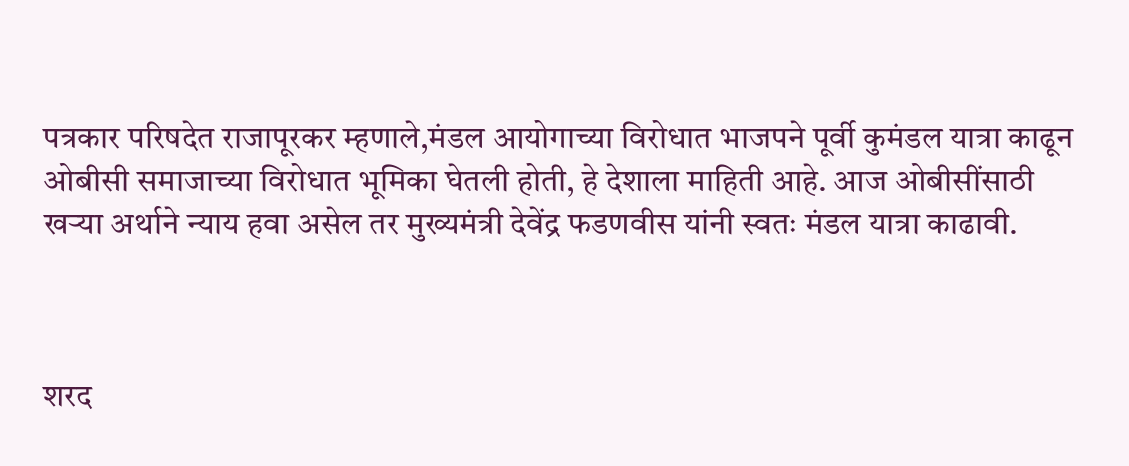पत्रकार परिषदेत राजापूरकर म्हणाले,मंडल आयोगाच्या विरोधात भाजपने पूर्वी कुमंडल यात्रा काढून ओबीसी समाजाच्या विरोधात भूमिका घेतली होती, हे देशाला माहिती आहे. आज ओबीसींसाठी खऱ्या अर्थाने न्याय हवा असेल तर मुख्यमंत्री देवेंद्र फडणवीस यांनी स्वतः मंडल यात्रा काढावी.



शरद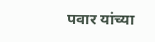पवार यांच्या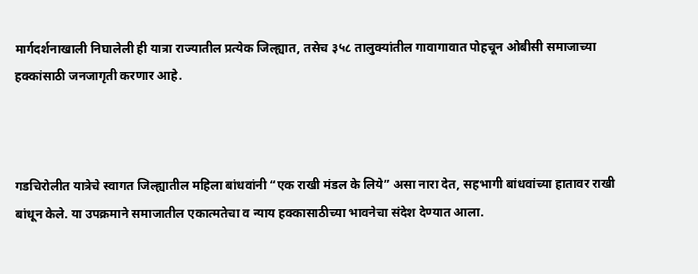मार्गदर्शनाखाली निघालेली ही यात्रा राज्यातील प्रत्येक जिल्ह्यात, तसेच ३५८ तालुक्यांतील गावागावात पोहचून ओबीसी समाजाच्या हक्कांसाठी जनजागृती करणार आहे.



गडचिरोलीत यात्रेचे स्वागत जिल्ह्यातील महिला बांधवांनी “एक राखी मंडल के लिये” असा नारा देत, सहभागी बांधवांच्या हातावर राखी बांधून केले. या उपक्रमाने समाजातील एकात्मतेचा व न्याय हक्कासाठीच्या भावनेचा संदेश देण्यात आला.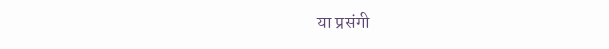या प्रसंगी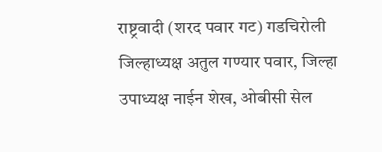राष्ट्रवादी (शरद पवार गट) गडचिरोली जिल्हाध्यक्ष अतुल गण्यार पवार, जिल्हा उपाध्यक्ष नाईन शेख, ओबीसी सेल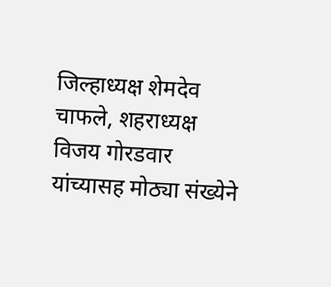जिल्हाध्यक्ष शेमदेव चाफले, शहराध्यक्ष विजय गोरडवार यांच्यासह मोठ्या संख्येने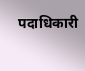पदाधिकारी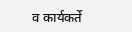व कार्यकर्ते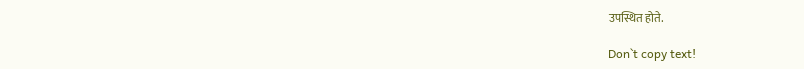उपस्थित होते.

Don`t copy text!